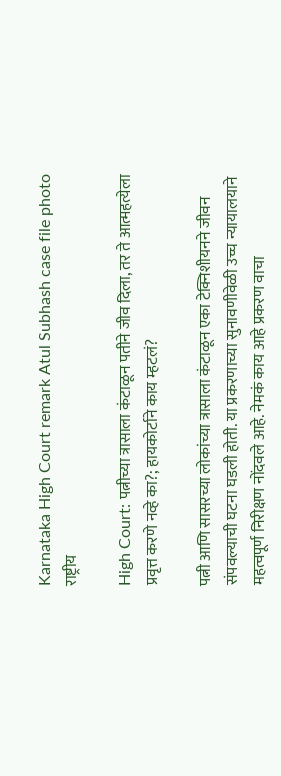Karnataka High Court remark Atul Subhash case file photo
राष्ट्रीय

High Court: पत्नीच्या त्रासाला कंटाळून पतीने जीव दिला, तर ते आत्महत्येला प्रवृत्त करणे नव्हे का?; हायकोर्टाने काय म्हटलं?

पत्नी आणि सासरच्या लोकांच्या त्रासाला कंटाळून एका टेक्निशीयनने जीवन संपवल्याची घटना घडली होती. या प्रकरणाच्या सुनावणीवेळी उच्च न्यायालयाने महत्वपूर्ण निरीक्षण नोंदवले आहे. नेमकं काय आहे प्रकरण वाचा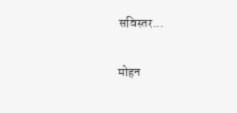सविस्तर...

मोहन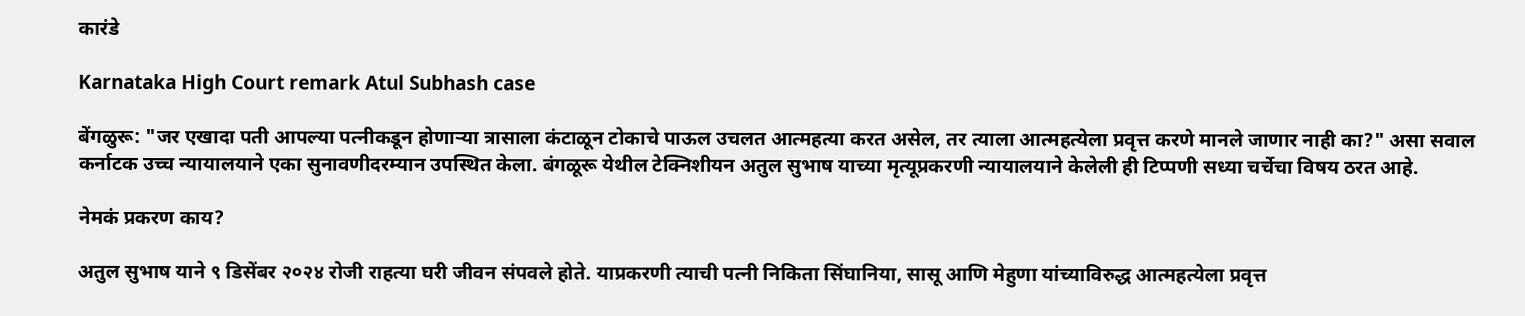कारंडे

Karnataka High Court remark Atul Subhash case

बेंगळुरू: "जर एखादा पती आपल्या पत्नीकडून होणाऱ्या त्रासाला कंटाळून टोकाचे पाऊल उचलत आत्महत्या करत असेल, तर त्याला आत्महत्येला प्रवृत्त करणे मानले जाणार नाही का?" असा सवाल कर्नाटक उच्च न्यायालयाने एका सुनावणीदरम्यान उपस्थित केला. बंगळूरू येथील टेक्निशीयन अतुल सुभाष याच्या मृत्यूप्रकरणी न्यायालयाने केलेली ही टिप्पणी सध्या चर्चेचा विषय ठरत आहे.

नेमकं प्रकरण काय?

अतुल सुभाष याने ९ डिसेंबर २०२४ रोजी राहत्या घरी जीवन संपवले होते. याप्रकरणी त्याची पत्नी निकिता सिंघानिया, सासू आणि मेहुणा यांच्याविरुद्ध आत्महत्येला प्रवृत्त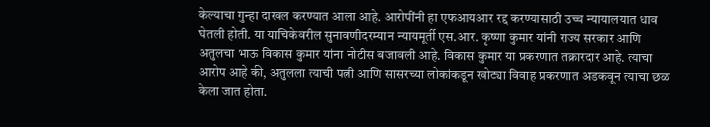केल्याचा गुन्हा दाखल करण्यात आला आहे. आरोपींनी हा एफआयआर रद्द करण्यासाठी उच्च न्यायालयात धाव घेतली होती. या याचिकेवरील सुनावणीदरम्यान न्यायमूर्ती एस.आर. कृष्णा कुमार यांनी राज्य सरकार आणि अतुलचा भाऊ विकास कुमार यांना नोटीस बजावली आहे. विकास कुमार या प्रकरणात तक्रारदार आहे. त्याचा आरोप आहे की, अतुलला त्याची पत्नी आणि सासरच्या लोकांकडून खोट्या विवाह प्रकरणात अडकवून त्याचा छळ केला जात होता.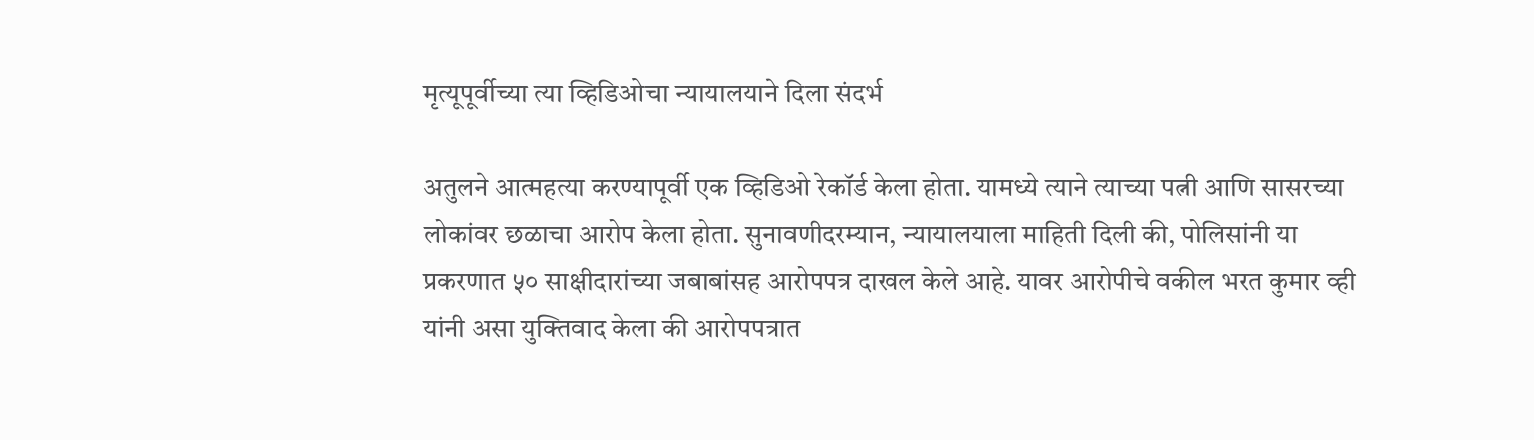मृत्यूपूर्वीच्या त्या व्हिडिओचा न्यायालयाने दिला संदर्भ

अतुलने आत्महत्या करण्यापूर्वी एक व्हिडिओ रेकॉर्ड केला होता. यामध्ये त्याने त्याच्या पत्नी आणि सासरच्या लोकांवर छळाचा आरोप केला होता. सुनावणीदरम्यान, न्यायालयाला माहिती दिली की, पोलिसांनी या प्रकरणात ५० साक्षीदारांच्या जबाबांसह आरोपपत्र दाखल केले आहे. यावर आरोपीचे वकील भरत कुमार व्ही यांनी असा युक्तिवाद केला की आरोपपत्रात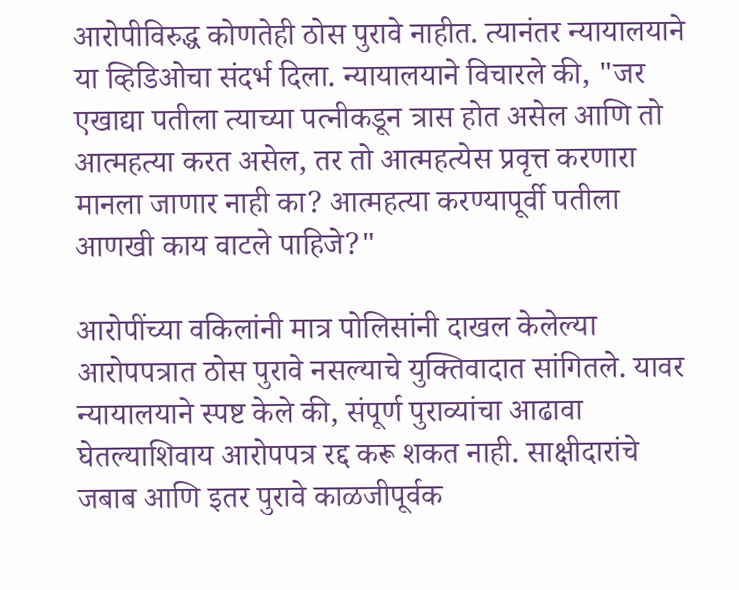आरोपीविरुद्ध कोणतेही ठोस पुरावे नाहीत. त्यानंतर न्यायालयाने या व्हिडिओचा संदर्भ दिला. न्यायालयाने विचारले की, "जर एखाद्या पतीला त्याच्या पत्नीकडून त्रास होत असेल आणि तो आत्महत्या करत असेल, तर तो आत्महत्येस प्रवृत्त करणारा मानला जाणार नाही का? आत्महत्या करण्यापूर्वी पतीला आणखी काय वाटले पाहिजे?"

आरोपींच्या वकिलांनी मात्र पोलिसांनी दाखल केलेल्या आरोपपत्रात ठोस पुरावे नसल्याचे युक्तिवादात सांगितले. यावर न्यायालयाने स्पष्ट केले की, संपूर्ण पुराव्यांचा आढावा घेतल्याशिवाय आरोपपत्र रद्द करू शकत नाही. साक्षीदारांचे जबाब आणि इतर पुरावे काळजीपूर्वक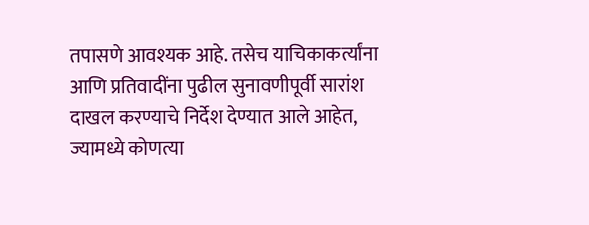तपासणे आवश्यक आहे. तसेच याचिकाकर्त्यांना आणि प्रतिवादींना पुढील सुनावणीपूर्वी सारांश दाखल करण्याचे निर्देश देण्यात आले आहेत, ज्यामध्ये कोणत्या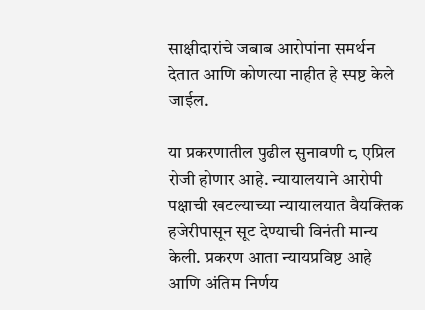साक्षीदारांचे जबाब आरोपांना समर्थन देतात आणि कोणत्या नाहीत हे स्पष्ट केले जाईल.

या प्रकरणातील पुढील सुनावणी ८ एप्रिल रोजी होणार आहे. न्यायालयाने आरोपी पक्षाची खटल्याच्या न्यायालयात वैयक्तिक हजेरीपासून सूट देण्याची विनंती मान्य केली. प्रकरण आता न्यायप्रविष्ट आहे आणि अंतिम निर्णय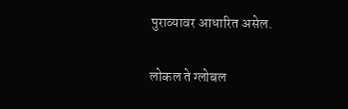पुराव्यावर आधारित असेल.

लोकल ते ग्लोबल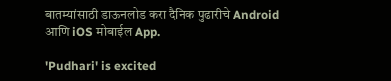बातम्यांसाठी डाऊनलोड करा दैनिक पुढारीचे Android आणि iOS मोबाईल App.

'Pudhari' is excited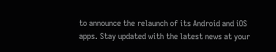to announce the relaunch of its Android and iOS apps. Stay updated with the latest news at your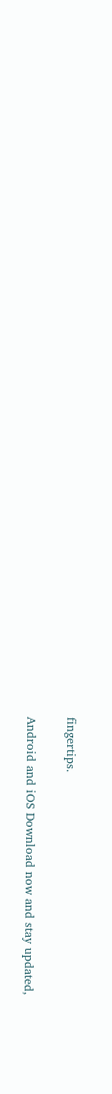fingertips.

Android and iOS Download now and stay updated,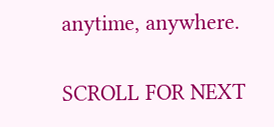anytime, anywhere.

SCROLL FOR NEXT